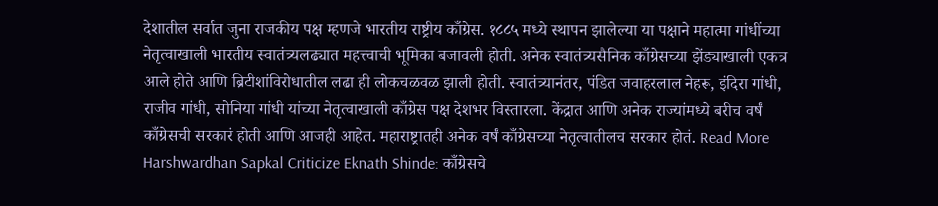देशातील सर्वात जुना राजकीय पक्ष म्हणजे भारतीय राष्ट्रीय काँग्रेस. १८८५ मध्ये स्थापन झालेल्या या पक्षाने महात्मा गांधींच्या नेतृत्वाखाली भारतीय स्वातंत्र्यलढ्यात महत्त्वाची भूमिका बजावली होती. अनेक स्वातंत्र्यसैनिक काँग्रेसच्या झेंड्याखाली एकत्र आले होते आणि ब्रिटीशांविरोधातील लढा ही लोकचळवळ झाली होती. स्वातंत्र्यानंतर, पंडित जवाहरलाल नेहरू, इंदिरा गांधी, राजीव गांधी, सोनिया गांधी यांच्या नेतृत्वाखाली काँग्रेस पक्ष देशभर विस्तारला. केंद्रात आणि अनेक राज्यांमध्ये बरीच वर्षं काँग्रेसची सरकारं होती आणि आजही आहेत. महाराष्ट्रातही अनेक वर्षं काँग्रेसच्या नेतृत्वातीलच सरकार होतं. Read More
Harshwardhan Sapkal Criticize Eknath Shinde: काँग्रेसचे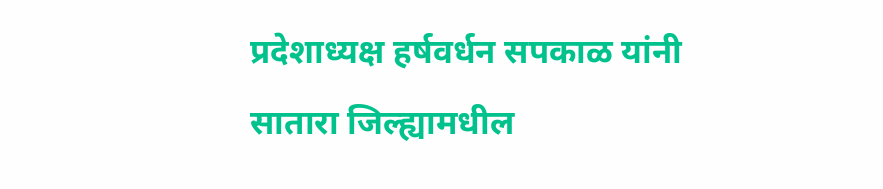प्रदेशाध्यक्ष हर्षवर्धन सपकाळ यांनी सातारा जिल्ह्यामधील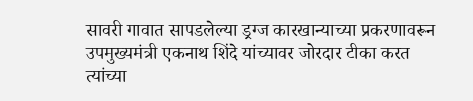सावरी गावात सापडलेल्या ड्रग्ज कारखान्याच्या प्रकरणावरून उपमुख्यमंत्री एकनाथ शिंदे यांच्यावर जोरदार टीका करत त्यांच्या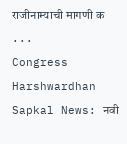राजीनाम्याची मागणी क ...
Congress Harshwardhan Sapkal News: नवी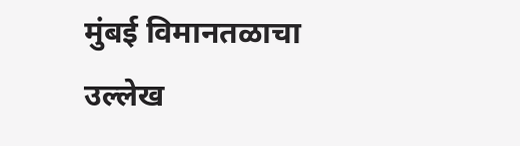मुंबई विमानतळाचा उल्लेख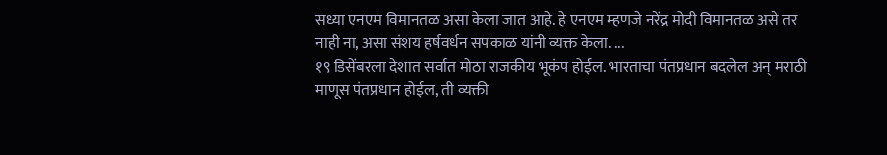सध्या एनएम विमानतळ असा केला जात आहे. हे एनएम म्हणजे नरेंद्र मोदी विमानतळ असे तर नाही ना, असा संशय हर्षवर्धन सपकाळ यांनी व्यक्त केला. ...
१९ डिसेंबरला देशात सर्वात मोठा राजकीय भूकंप होईल. भारताचा पंतप्रधान बदलेल अन् मराठी माणूस पंतप्रधान होईल, ती व्यक्ती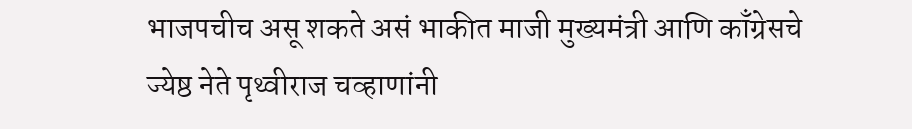भाजपचीच असू शकते असं भाकीत माजी मुख्यमंत्री आणि काँग्रेसचे ज्येष्ठ नेते पृथ्वीराज चव्हाणांनी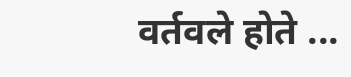वर्तवले होते ...